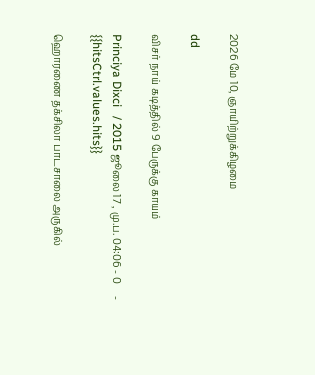2026 மே 10, ஞாயிற்றுக்கிழமை

dd

விசர் நாய் கடித்தில் 9 பேருக்கு காயம்

Princiya Dixci   / 2015 ஜூலை 17 , மு.ப. 04:06 - 0     - {{hitsCtrl.values.hits}}

ஹொரணை தக்சிலா பாடசாலை அருகில்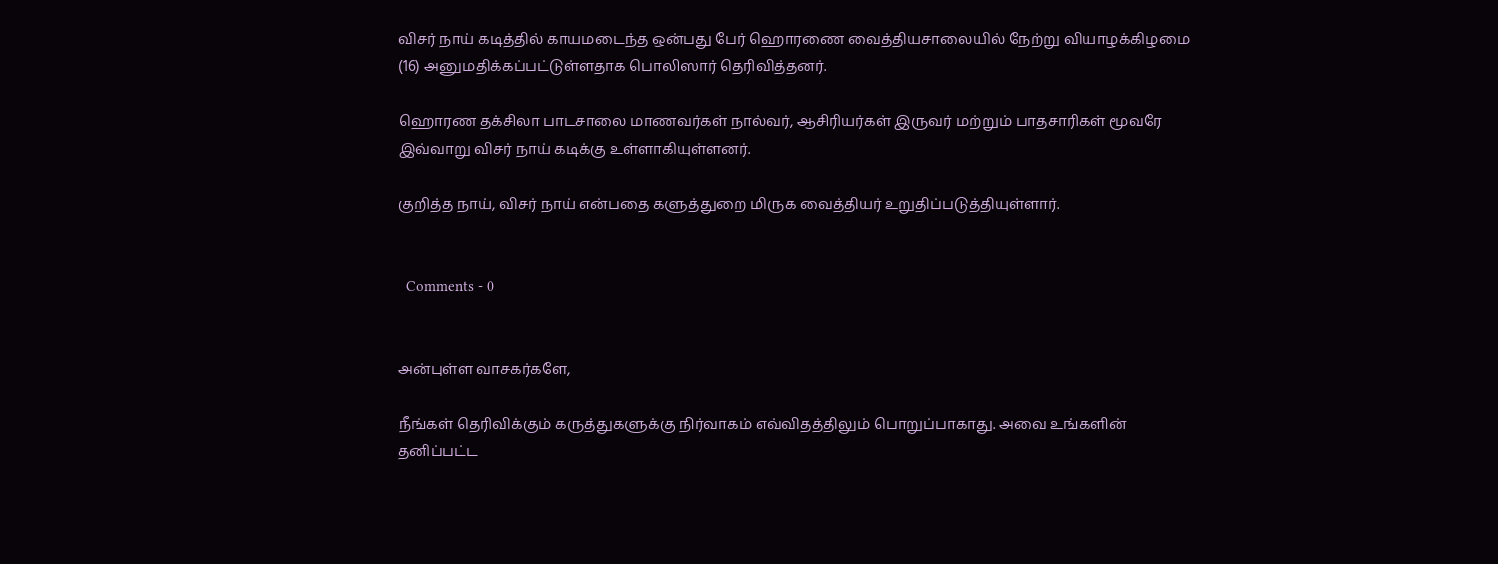விசர் நாய் கடித்தில் காயமடைந்த ஒன்பது பேர் ஹொரணை வைத்தியசாலையில் நேற்று வியாழக்கிழமை (16) அனுமதிக்கப்பட்டுள்ளதாக பொலிஸார் தெரிவித்தனர்.

ஹொரண தக்சிலா பாடசாலை மாணவர்கள் நால்வர், ஆசிரியர்கள் இருவர் மற்றும் பாதசாரிகள் மூவரே இவ்வாறு விசர் நாய் கடிக்கு உள்ளாகியுள்ளனர்.

குறித்த நாய், விசர் நாய் என்பதை களுத்துறை மிருக வைத்தியர் உறுதிப்படுத்தியுள்ளார்.


  Comments - 0


அன்புள்ள வாசகர்களே,

நீங்கள் தெரிவிக்கும் கருத்துகளுக்கு நிர்வாகம் எவ்விதத்திலும் பொறுப்பாகாது. அவை உங்களின் தனிப்பட்ட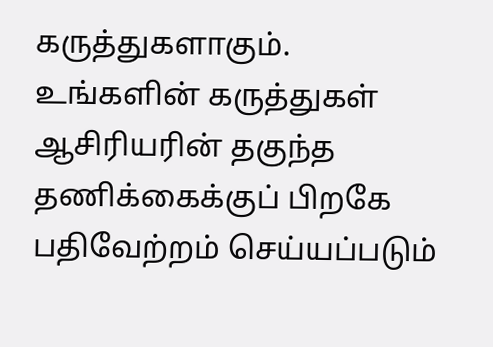கருத்துகளாகும். உங்களின் கருத்துகள் ஆசிரியரின் தகுந்த தணிக்கைக்குப் பிறகே பதிவேற்றம் செய்யப்படும்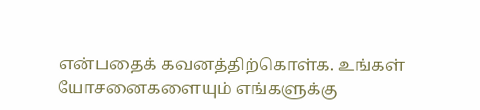என்பதைக் கவனத்திற்கொள்க. உங்கள் யோசனைகளையும் எங்களுக்கு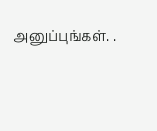அனுப்புங்கள். .